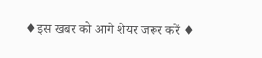♦इस खबर को आगे शेयर जरूर करें ♦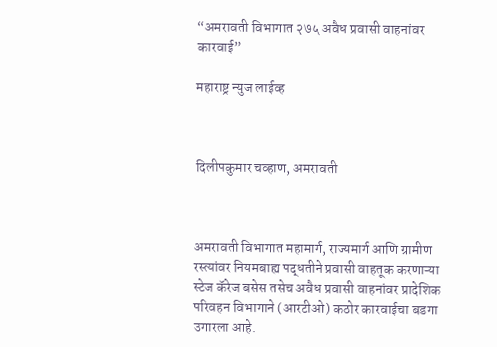“अमरावती विभागात २७५ अवैध प्रवासी वाहनांवर कारवाई”

महाराष्ट्र न्युज लाईव्ह



दिलीपकुमार चव्हाण, अमरावती



अमरावती विभागात महामार्ग, राज्यमार्ग आणि ग्रामीण रस्त्यांवर नियमबाह्य पद्धतीने प्रवासी वाहतूक करणाऱ्या स्टेज कॅरेज बसेस तसेच अवैध प्रवासी वाहनांवर प्रादेशिक परिवहन विभागाने (आरटीओ) कठोर कारवाईचा बडगा उगारला आहे.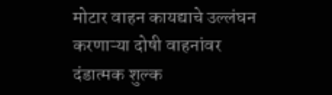मोटार वाहन कायद्याचे उल्लंघन करणाऱ्या दोषी वाहनांवर दंडात्मक शुल्क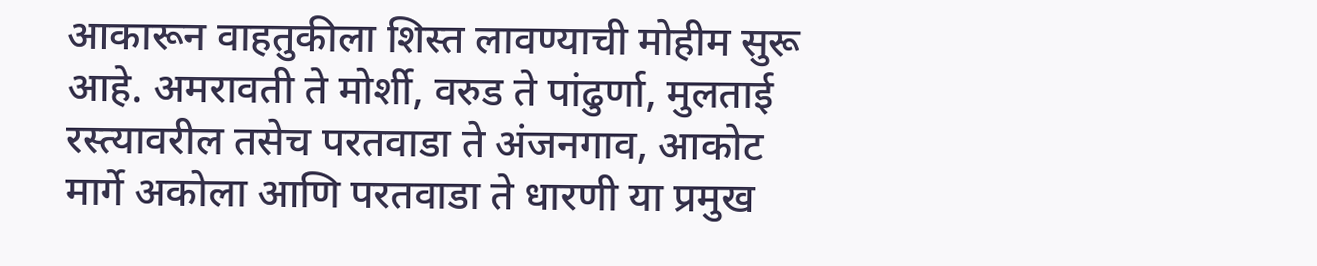आकारून वाहतुकीला शिस्त लावण्याची मोहीम सुरू आहे. अमरावती ते मोर्शी, वरुड ते पांढुर्णा, मुलताई रस्त्यावरील तसेच परतवाडा ते अंजनगाव, आकोट मार्गे अकोला आणि परतवाडा ते धारणी या प्रमुख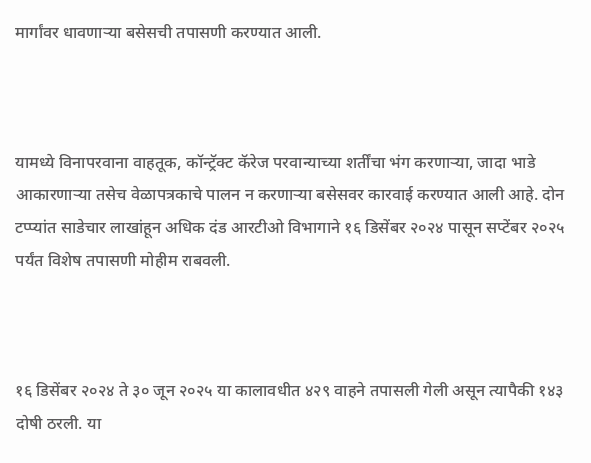मार्गांवर धावणाऱ्या बसेसची तपासणी करण्यात आली.



यामध्ये विनापरवाना वाहतूक, कॉन्ट्रॅक्ट कॅरेज परवान्याच्या शर्तींचा भंग करणाऱ्या, जादा भाडे आकारणाऱ्या तसेच वेळापत्रकाचे पालन न करणाऱ्या बसेसवर कारवाई करण्यात आली आहे. दोन टप्प्यांत साडेचार लाखांहून अधिक दंड आरटीओ विभागाने १६ डिसेंबर २०२४ पासून सप्टेंबर २०२५ पर्यंत विशेष तपासणी मोहीम राबवली.



१६ डिसेंबर २०२४ ते ३० जून २०२५ या कालावधीत ४२९ वाहने तपासली गेली असून त्यापैकी १४३ दोषी ठरली. या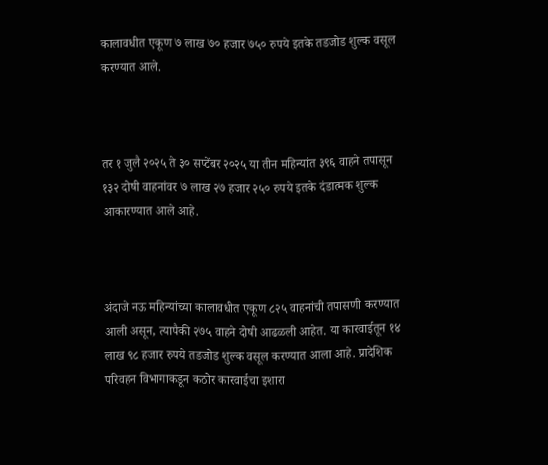कालावधीत एकूण ७ लाख ७० हजार ७५० रुपये इतके तडजोड शुल्क वसूल करण्यात आले.



तर १ जुलै २०२५ ते ३० सप्टेंबर २०२५ या तीन महिन्यांत ३९६ वाहने तपासून १३२ दोषी वाहनांवर ७ लाख २७ हजार २५० रुपये इतके दंडात्मक शुल्क आकारण्यात आले आहे.



अंदाजे नऊ महिन्यांच्या कालावधीत एकूण ८२५ वाहनांची तपासणी करण्यात आली असून, त्यापैकी २७५ वाहने दोषी आढळली आहेत. या कारवाईतून १४ लाख ९८ हजार रुपये तडजोड शुल्क वसूल करण्यात आला आहे. प्रादेशिक परिवहन विभागाकडून कठोर कारवाईचा इशारा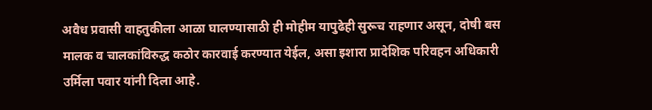अवैध प्रवासी वाहतुकीला आळा घालण्यासाठी ही मोहीम यापुढेही सुरूच राहणार असून, दोषी बस मालक व चालकांविरुद्ध कठोर कारवाई करण्यात येईल, असा इशारा प्रादेशिक परिवहन अधिकारी उर्मिला पवार यांनी दिला आहे.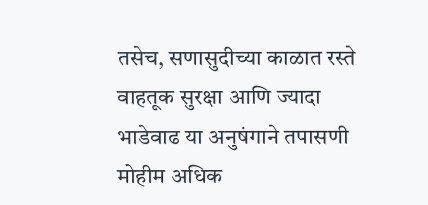तसेच, सणासुदीच्या काळात रस्ते वाहतूक सुरक्षा आणि ज्यादा भाडेवाढ या अनुषंगाने तपासणी मोहीम अधिक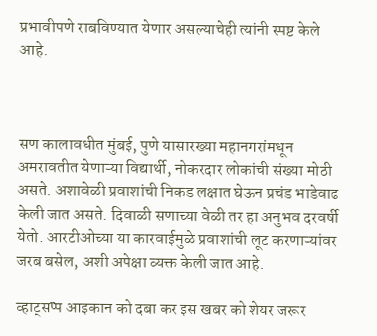प्रभावीपणे राबविण्यात येणार असल्याचेही त्यांनी स्पष्ट केले आहे.



सण कालावधीत मुंबई, पुणे यासारख्या महानगरांमधून अमरावतीत येणाऱ्या विद्यार्थी, नोकरदार लोकांची संख्या मोठी असते. अशावेळी प्रवाशांची निकड लक्षात घेऊन प्रचंड भाडेवाढ केली जात असते. दिवाळी सणाच्या वेळी तर हा अनुभव दरवर्षी येतो. आरटीओच्या या कारवाईमुळे प्रवाशांची लूट करणाऱ्यांवर जरब बसेल, अशी अपेक्षा व्यक्त केली जात आहे.

व्हाट्सप्प आइकान को दबा कर इस खबर को शेयर जरूर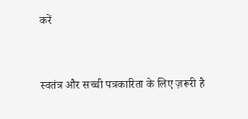करें


स्वतंत्र और सच्ची पत्रकारिता के लिए ज़रूरी है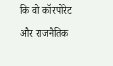कि वो कॉरपोरेट और राजनैतिक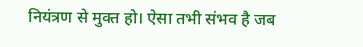नियंत्रण से मुक्त हो। ऐसा तभी संभव है जब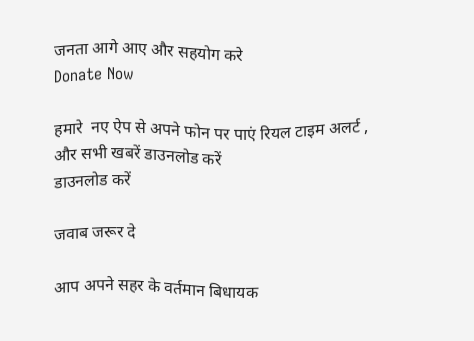जनता आगे आए और सहयोग करे
Donate Now

हमारे  नए ऐप से अपने फोन पर पाएं रियल टाइम अलर्ट , और सभी खबरें डाउनलोड करें
डाउनलोड करें

जवाब जरूर दे

आप अपने सहर के वर्तमान बिधायक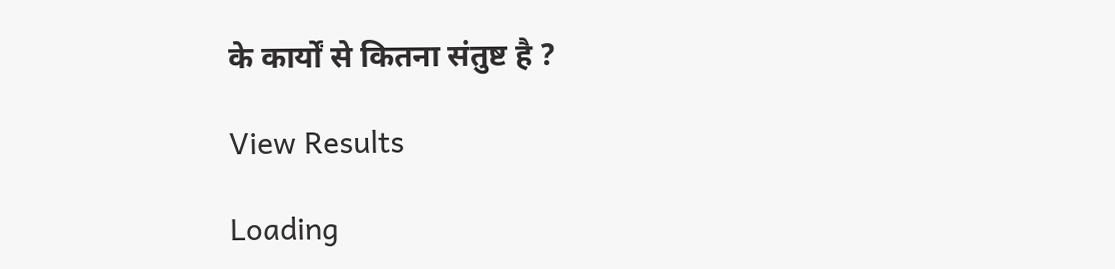के कार्यों से कितना संतुष्ट है ?

View Results

Loading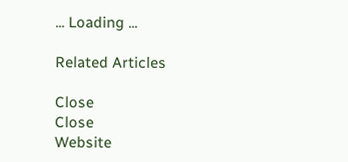... Loading ...

Related Articles

Close
Close
Website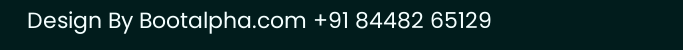Design By Bootalpha.com +91 84482 65129